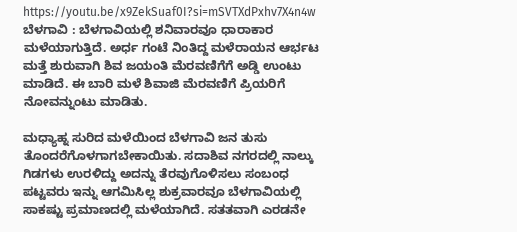https://youtu.be/x9ZekSuaf0I?si=mSVTXdPxhv7X4n4w
ಬೆಳಗಾವಿ : ಬೆಳಗಾವಿಯಲ್ಲಿ ಶನಿವಾರವೂ ಧಾರಾಕಾರ ಮಳೆಯಾಗುತ್ತಿದೆ. ಅರ್ಧ ಗಂಟೆ ನಿಂತಿದ್ದ ಮಳೆರಾಯನ ಆರ್ಭಟ ಮತ್ತೆ ಶುರುವಾಗಿ ಶಿವ ಜಯಂತಿ ಮೆರವಣಿಗೆಗೆ ಅಡ್ಡಿ ಉಂಟು ಮಾಡಿದೆ. ಈ ಬಾರಿ ಮಳೆ ಶಿವಾಜಿ ಮೆರವಣಿಗೆ ಪ್ರಿಯರಿಗೆ ನೋವನ್ನುಂಟು ಮಾಡಿತು.

ಮಧ್ಯಾಹ್ನ ಸುರಿದ ಮಳೆಯಿಂದ ಬೆಳಗಾವಿ ಜನ ತುಸು ತೊಂದರೆಗೊಳಗಾಗಬೇಕಾಯಿತು. ಸದಾಶಿವ ನಗರದಲ್ಲಿ ನಾಲ್ಕು ಗಿಡಗಳು ಉರಳಿದ್ದು ಅದನ್ನು ತೆರವುಗೊಳಿಸಲು ಸಂಬಂಧ ಪಟ್ಟವರು ಇನ್ನು ಆಗಮಿಸಿಲ್ಲ ಶುಕ್ರವಾರವೂ ಬೆಳಗಾವಿಯಲ್ಲಿ ಸಾಕಷ್ಟು ಪ್ರಮಾಣದಲ್ಲಿ ಮಳೆಯಾಗಿದೆ. ಸತತವಾಗಿ ಎರಡನೇ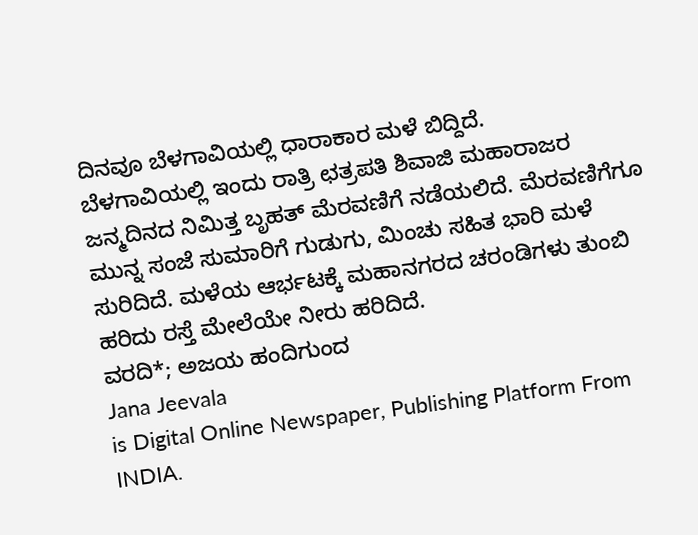ದಿನವೂ ಬೆಳಗಾವಿಯಲ್ಲಿ ಧಾರಾಕಾರ ಮಳೆ ಬಿದ್ದಿದೆ.
ಬೆಳಗಾವಿಯಲ್ಲಿ ಇಂದು ರಾತ್ರಿ ಛತ್ರಪತಿ ಶಿವಾಜಿ ಮಹಾರಾಜರ ಜನ್ಮದಿನದ ನಿಮಿತ್ತ ಬೃಹತ್ ಮೆರವಣಿಗೆ ನಡೆಯಲಿದೆ. ಮೆರವಣಿಗೆಗೂ ಮುನ್ನ ಸಂಜೆ ಸುಮಾರಿಗೆ ಗುಡುಗು, ಮಿಂಚು ಸಹಿತ ಭಾರಿ ಮಳೆ ಸುರಿದಿದೆ. ಮಳೆಯ ಆರ್ಭಟಕ್ಕೆ ಮಹಾನಗರದ ಚರಂಡಿಗಳು ತುಂಬಿ ಹರಿದು ರಸ್ತೆ ಮೇಲೆಯೇ ನೀರು ಹರಿದಿದೆ.
ವರದಿ*; ಅಜಯ ಹಂದಿಗುಂದ
Jana Jeevala
is Digital Online Newspaper, Publishing Platform From INDIA.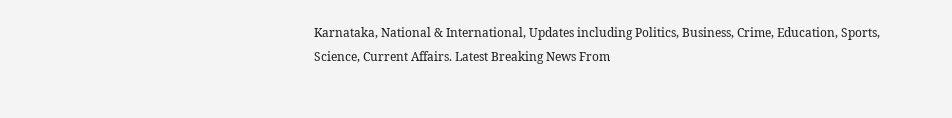Karnataka, National & International, Updates including Politics, Business, Crime, Education, Sports, Science, Current Affairs. Latest Breaking News From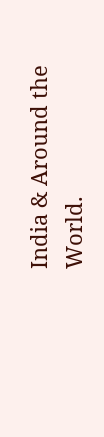India & Around the World.